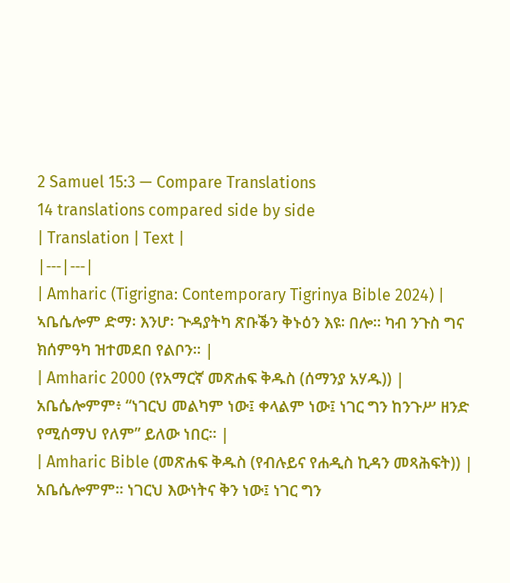2 Samuel 15:3 — Compare Translations
14 translations compared side by side
| Translation | Text |
|---|---|
| Amharic (Tigrigna: Contemporary Tigrinya Bible 2024) | ኣቤሴሎም ድማ፡ እንሆ፡ ጕዳያትካ ጽቡቕን ቅኑዕን እዩ፡ በሎ። ካብ ንጉስ ግና ክሰምዓካ ዝተመደበ የልቦን። |
| Amharic 2000 (የአማርኛ መጽሐፍ ቅዱስ (ሰማንያ አሃዱ)) | አቤሴሎምም፥ “ነገርህ መልካም ነው፤ ቀላልም ነው፤ ነገር ግን ከንጉሥ ዘንድ የሚሰማህ የለም” ይለው ነበር። |
| Amharic Bible (መጽሐፍ ቅዱስ (የብሉይና የሐዲስ ኪዳን መጻሕፍት)) | አቤሴሎምም። ነገርህ እውነትና ቅን ነው፤ ነገር ግን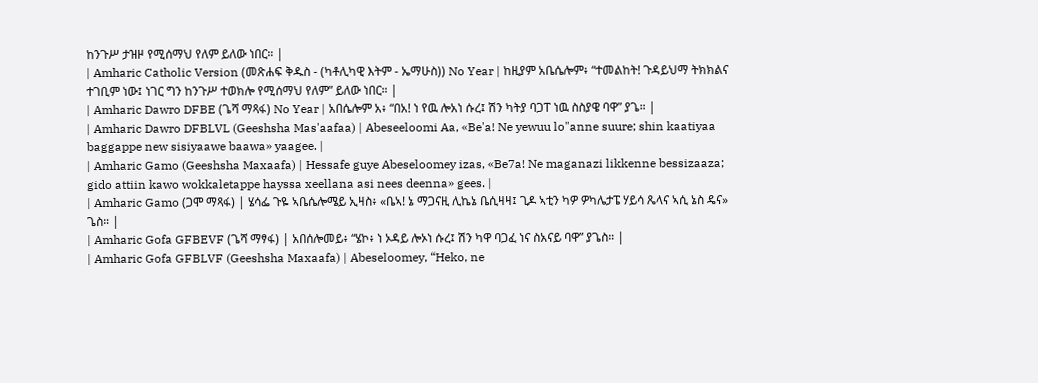ከንጉሥ ታዝዞ የሚሰማህ የለም ይለው ነበር። |
| Amharic Catholic Version (መጽሐፍ ቅዱስ - (ካቶሊካዊ እትም - ኤማሁስ)) No Year | ከዚያም አቤሴሎም፥ “ተመልከት! ጉዳይህማ ትክክልና ተገቢም ነው፤ ነገር ግን ከንጉሥ ተወክሎ የሚሰማህ የለም” ይለው ነበር። |
| Amharic Dawro DFBE (ጌሻ ማጻፋ) No Year | አበሴሎም አ፥ “በአ! ነ የዉ ሎአነ ሱረ፤ ሽን ካትያ ባጋፐ ነዉ ስስያዌ ባዋ” ያጌ። |
| Amharic Dawro DFBLVL (Geeshsha Mas'aafaa) | Abeseeloomi Aa, «Be'a! Ne yewuu lo"anne suure; shin kaatiyaa baggappe new sisiyaawe baawa» yaagee. |
| Amharic Gamo (Geeshsha Maxaafa) | Hessafe guye Abeseloomey izas, «Be7a! Ne maganazi likkenne bessizaaza; gido attiin kawo wokkaletappe hayssa xeellana asi nees deenna» gees. |
| Amharic Gamo (ጋሞ ማጻፋ) | ሄሳፌ ጉዬ ኣቤሴሎሜይ ኢዛስ፥ «ቤኣ! ኔ ማጋናዚ ሊኬኔ ቤሲዛዛ፤ ጊዶ ኣቲን ካዎ ዎካሌታፔ ሃይሳ ጼላና ኣሲ ኔስ ዴና» ጌስ። |
| Amharic Gofa GFBEVF (ጌሻ ማፃፋ) | አበሰሎመይ፥ “ሄኮ፥ ነ ኦዳይ ሎኦነ ሱረ፤ ሽን ካዋ ባጋፈ ነና ስአናይ ባዋ” ያጌስ። |
| Amharic Gofa GFBLVF (Geeshsha Maxaafa) | Abeseloomey, “Heko, ne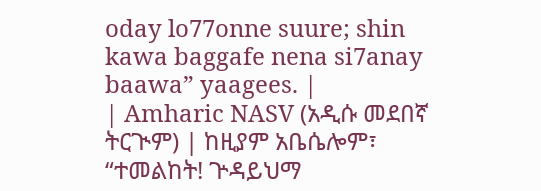oday lo77onne suure; shin kawa baggafe nena si7anay baawa” yaagees. |
| Amharic NASV (አዲሱ መደበኛ ትርጒም) | ከዚያም አቤሴሎም፣ “ተመልከት! ጕዳይህማ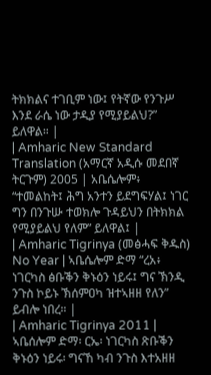ትክክልና ተገቢም ነው፤ የትኛው የንጉሥ እንደ ራሴ ነው ታዲያ የሚያይልህ?” ይለዋል። |
| Amharic New Standard Translation (አማርኛ አዲሱ መደበኛ ትርጉም) 2005 | አቤሴሎም፥ “ተመልከት፤ ሕግ አንተን ይደግፍሃል፤ ነገር ግን በንጉሡ ተወክሎ ጉዳይህን በትክክል የሚያይልህ የለም” ይለዋል፤ |
| Amharic Tigrinya (መፅሓፍ ቅዱስ) No Year | ኣቤሴሎም ድማ “ረአ፥ ነገርካስ ፅቡቕን ቅኑዕን ነይሩ፤ ግና ኽንዲ ንጉስ ኮይኑ ኽሰምዐካ ዝተኣዘዘ የለን” ይብሎ ነበረ። |
| Amharic Tigrinya 2011 | ኣቤሰሎም ድማ፡ ርኤ፡ ነገርካስ ጽቡቕን ቅኑዕን ነይሩ፡ ግናኸ ካብ ንጉስ እተአዘዘ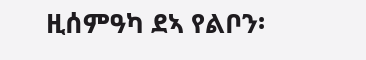ዚሰምዓካ ደኣ የልቦን፡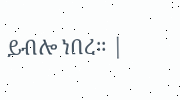ይብሎ ነበረ። |